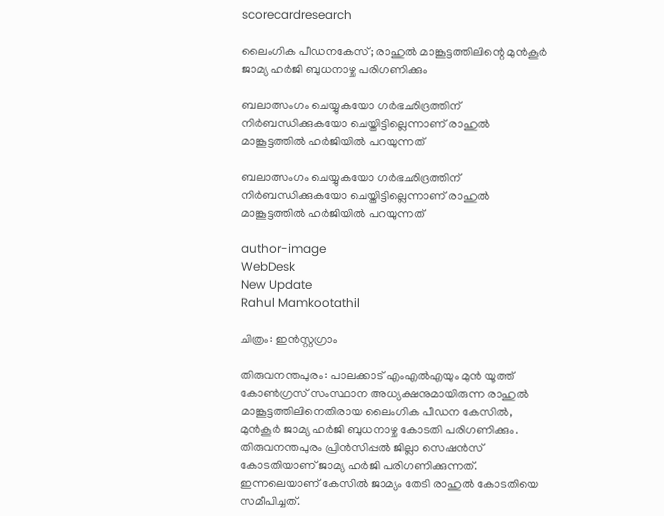scorecardresearch

ലൈംഗിക പീഡനകേസ്; രാഹുൽ മാങ്കൂട്ടത്തിലിന്റെ മുൻകൂർ ജാമ്യ ഹർജി ബുധനാഴ്ച പരിഗണിക്കും

ബലാത്സംഗം ചെയ്യുകയോ ഗർഭഛിദ്രത്തിന് നിർബന്ധിക്കുകയോ ചെയ്തിട്ടില്ലെന്നാണ് രാഹുൽ മാങ്കൂട്ടത്തിൽ ഹർജിയിൽ പറയുന്നത്

ബലാത്സംഗം ചെയ്യുകയോ ഗർഭഛിദ്രത്തിന് നിർബന്ധിക്കുകയോ ചെയ്തിട്ടില്ലെന്നാണ് രാഹുൽ മാങ്കൂട്ടത്തിൽ ഹർജിയിൽ പറയുന്നത്

author-image
WebDesk
New Update
Rahul Mamkootathil

ചിത്രം: ഇൻസ്റ്റഗ്രാം

തിരുവനന്തപുരം: പാലക്കാട് എംഎൽഎയും മുൻ യൂത്ത് കോൺഗ്രസ് സംസ്ഥാന അധ്യക്ഷനുമായിരുന്ന രാഹുൽ മാങ്കൂട്ടത്തിലിനെതിരായ ലൈംഗിക പീഡന കേസിൽ, മുൻകൂർ ജാമ്യ ഹർജി ബുധനാഴ്ച കോടതി പരിഗണിക്കും. തിരുവനന്തപുരം പ്രിന്‍സിപ്പല്‍ ജില്ലാ സെഷന്‍സ് കോടതിയാണ് ജാമ്യ ഹർജി പരിഗണിക്കുന്നത്. ഇന്നലെയാണ് കേസിൽ ജാമ്യം തേടി രാഹുൽ കോടതിയെ സമീപിച്ചത്.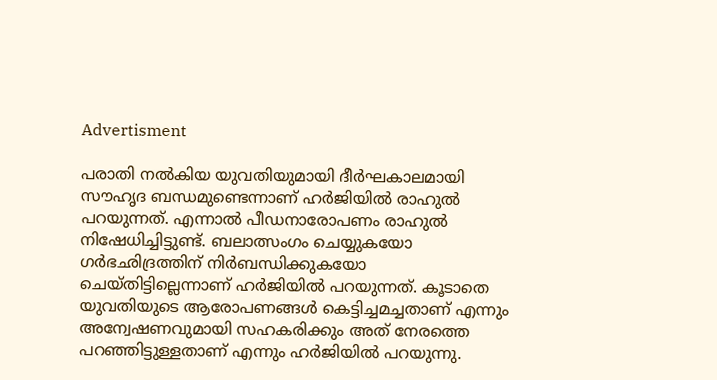Advertisment

പരാതി നൽകിയ യുവതിയുമായി ദീർഘകാലമായി സൗഹൃദ ബന്ധമുണ്ടെന്നാണ് ഹർജിയിൽ രാഹുൽ പറയുന്നത്. എന്നാൽ പീഡനാരോപണം രാഹുൽ നിഷേധിച്ചിട്ടുണ്ട്. ബലാത്സംഗം ചെയ്യുകയോ ഗർഭഛിദ്രത്തിന് നിർബന്ധിക്കുകയോ ചെയ്തിട്ടില്ലെന്നാണ് ഹർജിയിൽ പറയുന്നത്. കൂടാതെ യുവതിയുടെ ആരോപണങ്ങൾ കെട്ടിച്ചമച്ചതാണ് എന്നും അന്വേഷണവുമായി സഹകരിക്കും അത് നേരത്തെ പറഞ്ഞിട്ടുള്ളതാണ് എന്നും ഹർജിയിൽ പറയുന്നു.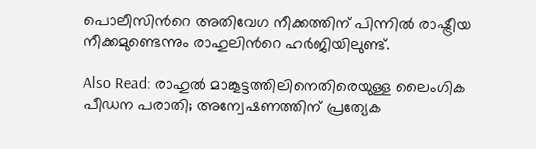പൊലീസിൻറെ അതിവേഗ നീക്കത്തിന് പിന്നിൽ രാഷ്ട്രീയ നീക്കമുണ്ടെന്നും രാഹുലിൻറെ ഹർജിയിലുണ്ട്.

Also Read: രാഹുൽ മാങ്കൂട്ടത്തിലിനെതിരെയുള്ള ലൈംഗിക പീഡന പരാതി; അന്വേഷണത്തിന് പ്രത്യേക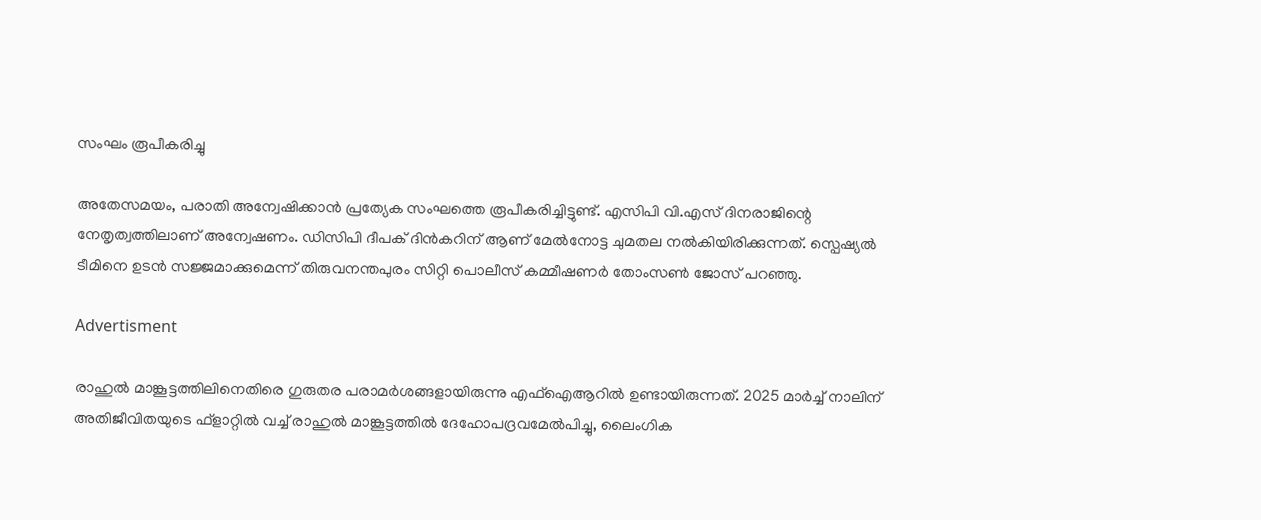സംഘം രൂപീകരിച്ചു

അതേസമയം, പരാതി അന്വേഷിക്കാൻ പ്രത്യേക സംഘത്തെ രൂപീകരിച്ചിട്ടുണ്ട്. എസിപി വി.എസ് ദിനരാജിന്റെ നേതൃത്വത്തിലാണ് അന്വേഷണം. ഡിസിപി ദീപക് ദിൻകറിന് ആണ് മേൽനോട്ട ചുമതല നൽകിയിരിക്കുന്നത്. സ്പെഷ്യൽ ടീമിനെ ഉടൻ സജ്ജമാക്കുമെന്ന് തിരുവനന്തപുരം സിറ്റി പൊലീസ് കമ്മീഷണർ തോംസൺ ജോസ് പറഞ്ഞു.

Advertisment

രാഹുൽ മാങ്കൂട്ടത്തിലിനെതിരെ ഗുരുതര പരാമർശങ്ങളായിരുന്നു എഫ്ഐആറിൽ ഉണ്ടായിരുന്നത്. 2025 മാർച്ച് നാലിന് അതിജീവിതയുടെ ഫ്ളാറ്റിൽ വച്ച് രാഹുൽ മാങ്കൂട്ടത്തിൽ ദേഹോപദ്രവമേൽപിച്ചു, ലൈംഗിക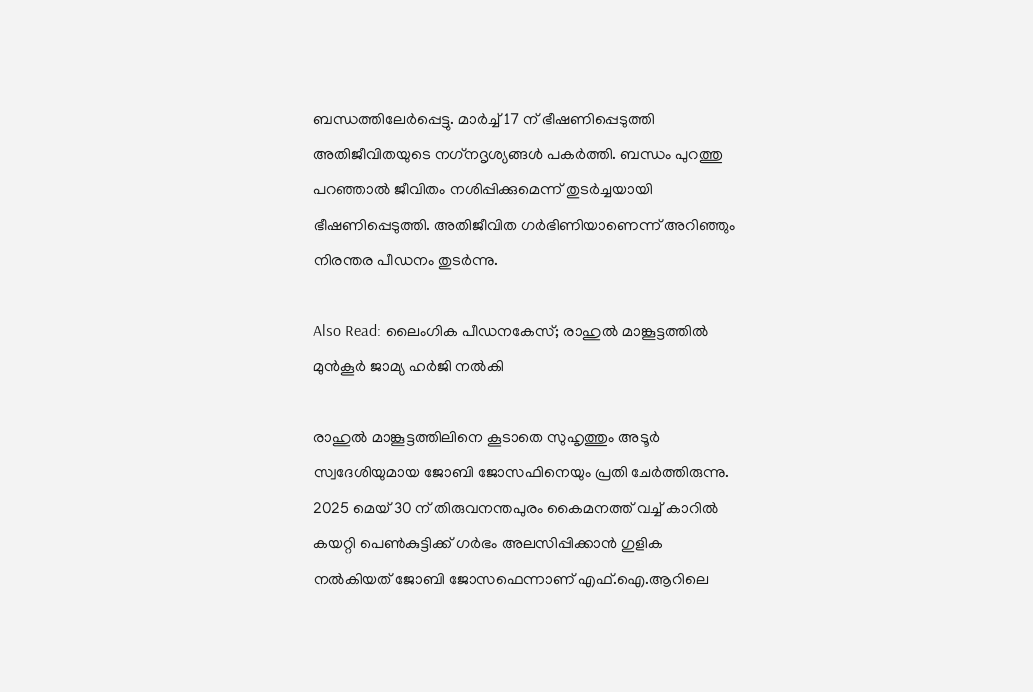ബന്ധത്തിലേർപ്പെട്ടു. മാർച്ച് 17 ന് ഭീഷണിപ്പെടുത്തി അതിജീവിതയുടെ നഗ്‌നദൃശ്യങ്ങൾ പകർത്തി. ബന്ധം പുറത്തു പറഞ്ഞാൽ ജീവിതം നശിപ്പിക്കുമെന്ന് തുടർച്ചയായി ഭീഷണിപ്പെടുത്തി. അതിജീവിത ഗർഭിണിയാണെന്ന് അറിഞ്ഞും നിരന്തര പീഡനം തുടർന്നു.

Also Read: ലൈംഗിക പീഡനകേസ്; രാഹുൽ മാങ്കൂട്ടത്തിൽ മുൻകൂർ ജാമ്യ ഹർജി നൽകി

രാഹുൽ മാങ്കൂട്ടത്തിലിനെ കൂടാതെ സുഹൃത്തും അടൂർ സ്വദേശിയുമായ ജോബി ജോസഫിനെയും പ്രതി ചേർത്തിരുന്നു. 2025 മെയ് 30 ന് തിരുവനന്തപുരം കൈമനത്ത് വച്ച് കാറിൽ കയറ്റി പെൺകുട്ടിക്ക് ഗർഭം അലസിപ്പിക്കാൻ ഗുളിക നൽകിയത് ജോബി ജോസഫെന്നാണ് എഫ്.ഐ.ആറിലെ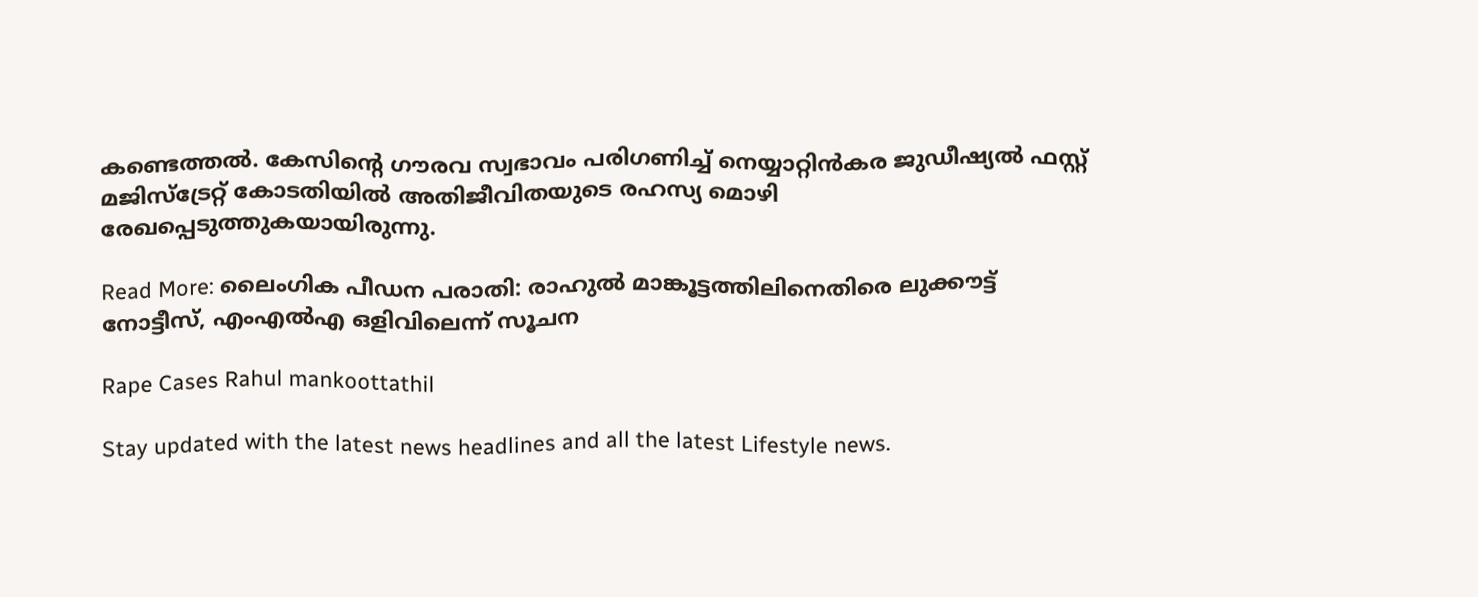കണ്ടെത്തൽ. കേസിന്റെ ഗൗരവ സ്വഭാവം പരിഗണിച്ച് നെയ്യാറ്റിൻകര ജുഡീഷ്യൽ ഫസ്റ്റ് മജിസ്‌ട്രേറ്റ് കോടതിയിൽ അതിജീവിതയുടെ രഹസ്യ മൊഴി രേഖപ്പെടുത്തുകയായിരുന്നു.

Read More: ലൈംഗിക പീഡന പരാതി: രാഹുൽ മാങ്കൂട്ടത്തിലിനെതിരെ ലുക്കൗട്ട് നോട്ടീസ്, എംഎൽഎ ഒളിവിലെന്ന് സൂചന

Rape Cases Rahul mankoottathil

Stay updated with the latest news headlines and all the latest Lifestyle news.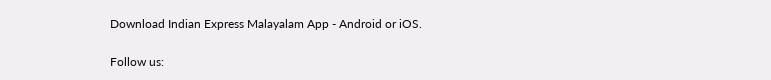Download Indian Express Malayalam App - Android or iOS.

Follow us: